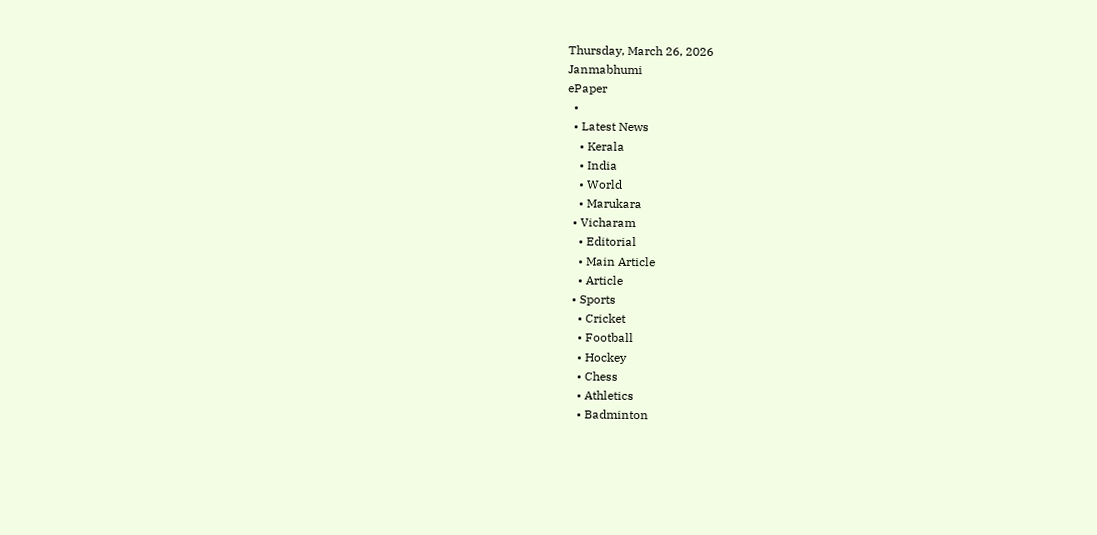Thursday, March 26, 2026
Janmabhumi
ePaper
  •
  • Latest News
    • Kerala
    • India
    • World
    • Marukara
  • Vicharam
    • Editorial
    • Main Article
    • Article
  • Sports
    • Cricket
    • Football
    • Hockey
    • Chess
    • Athletics
    • Badminton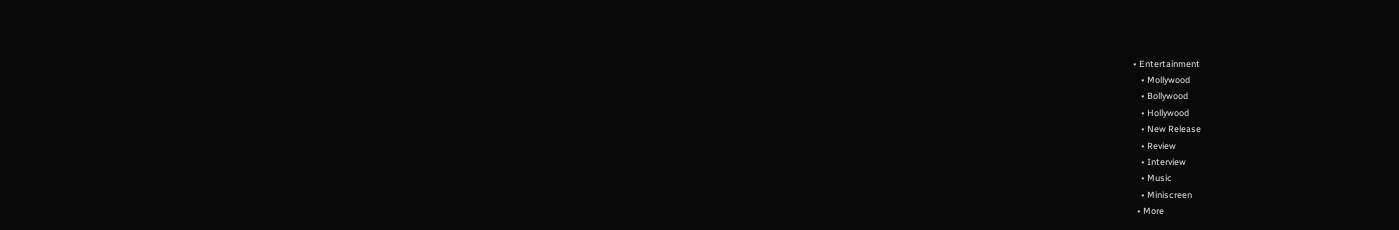• Entertainment
    • Mollywood
    • Bollywood
    • Hollywood
    • New Release
    • Review
    • Interview
    • Music
    • Miniscreen
  • More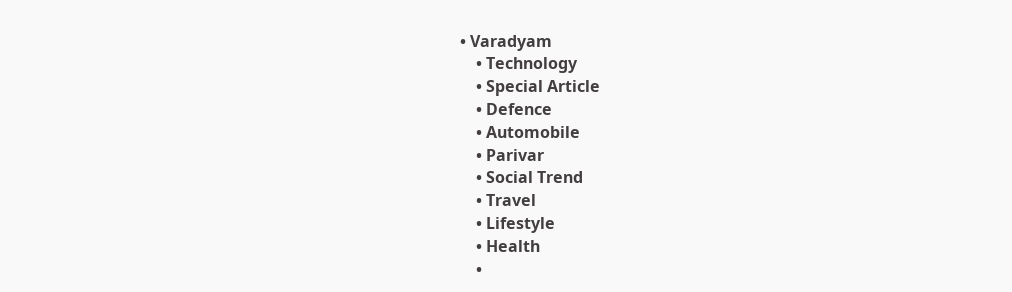• Varadyam
    • Technology
    • Special Article
    • Defence
    • Automobile
    • Parivar
    • Social Trend
    • Travel
    • Lifestyle
    • Health
    •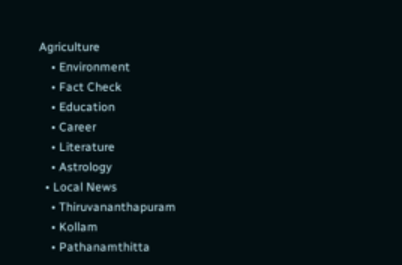Agriculture
    • Environment
    • Fact Check
    • Education
    • Career
    • Literature
    • Astrology
  • Local News
    • Thiruvananthapuram
    • Kollam
    • Pathanamthitta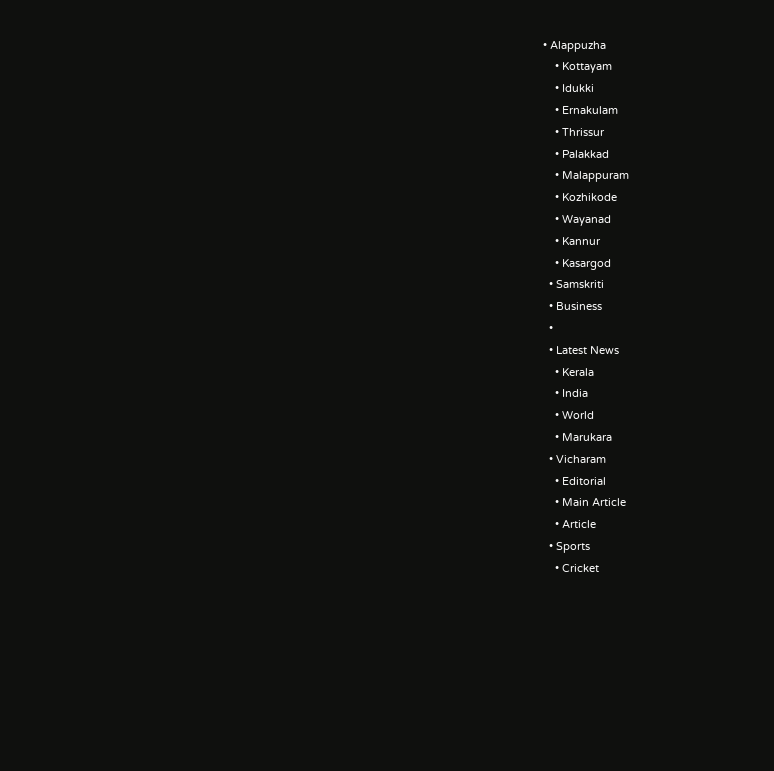• Alappuzha
    • Kottayam
    • Idukki
    • Ernakulam
    • Thrissur
    • Palakkad
    • Malappuram
    • Kozhikode
    • Wayanad
    • Kannur
    • Kasargod
  • Samskriti
  • Business
  •
  • Latest News
    • Kerala
    • India
    • World
    • Marukara
  • Vicharam
    • Editorial
    • Main Article
    • Article
  • Sports
    • Cricket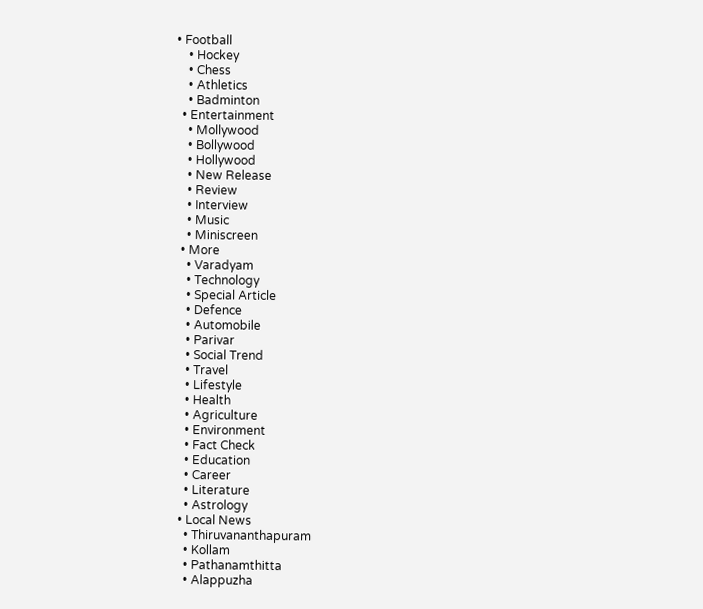• Football
    • Hockey
    • Chess
    • Athletics
    • Badminton
  • Entertainment
    • Mollywood
    • Bollywood
    • Hollywood
    • New Release
    • Review
    • Interview
    • Music
    • Miniscreen
  • More
    • Varadyam
    • Technology
    • Special Article
    • Defence
    • Automobile
    • Parivar
    • Social Trend
    • Travel
    • Lifestyle
    • Health
    • Agriculture
    • Environment
    • Fact Check
    • Education
    • Career
    • Literature
    • Astrology
  • Local News
    • Thiruvananthapuram
    • Kollam
    • Pathanamthitta
    • Alappuzha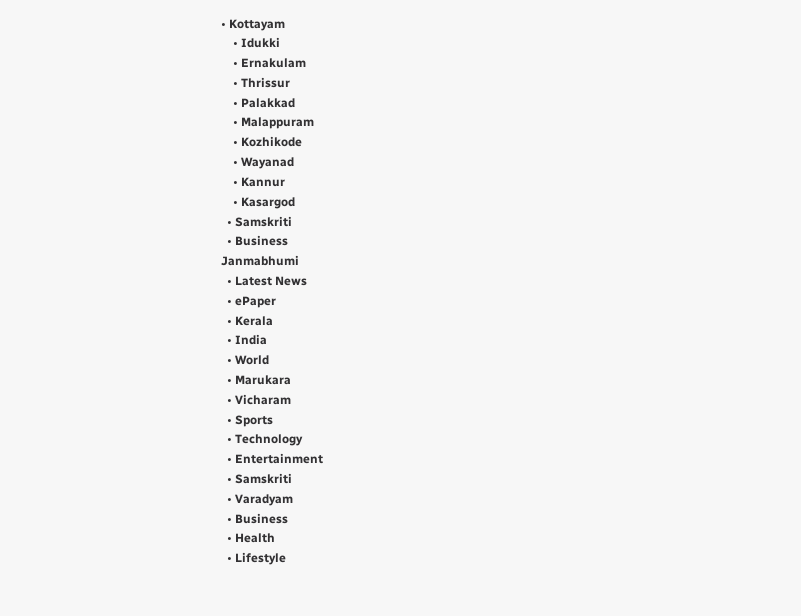• Kottayam
    • Idukki
    • Ernakulam
    • Thrissur
    • Palakkad
    • Malappuram
    • Kozhikode
    • Wayanad
    • Kannur
    • Kasargod
  • Samskriti
  • Business
Janmabhumi
  • Latest News
  • ePaper
  • Kerala
  • India
  • World
  • Marukara
  • Vicharam
  • Sports
  • Technology
  • Entertainment
  • Samskriti
  • Varadyam
  • Business
  • Health
  • Lifestyle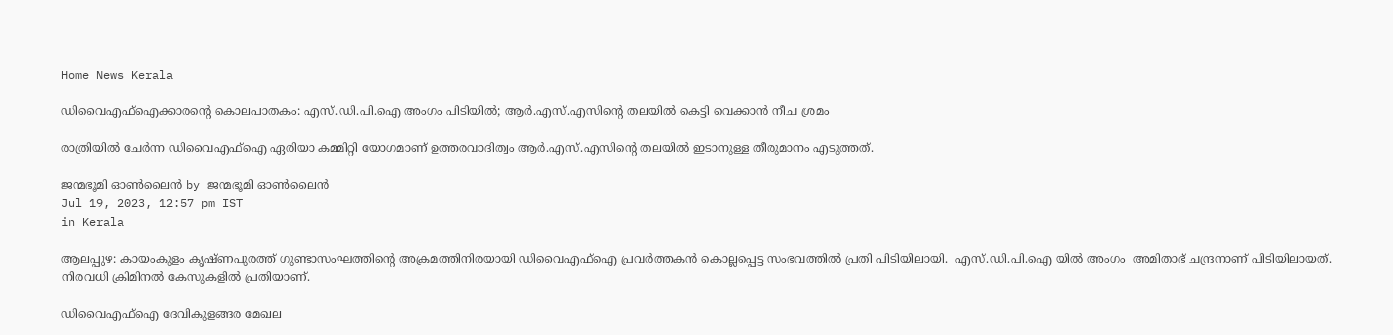Home News Kerala

ഡിവൈഎഫ്‌ഐക്കാരന്റെ കൊലപാതകം: എസ്.ഡി.പി.ഐ അംഗം പിടിയില്‍; ആര്‍.എസ്.എസിന്റെ തലയില്‍ കെട്ടി വെക്കാന്‍ നീച ശ്രമം

രാത്രിയില്‍ ചേര്‍ന്ന ഡിവൈഎഫ്‌ഐ ഏരിയാ കമ്മിറ്റി യോഗമാണ് ഉത്തരവാദിത്വം ആര്‍.എസ്.എസിന്റെ തലയില്‍ ഇടാനുള്ള തീരുമാനം എടുത്തത്.

ജന്മഭൂമി ഓണ്‍ലൈന്‍ by ജന്മഭൂമി ഓണ്‍ലൈന്‍
Jul 19, 2023, 12:57 pm IST
in Kerala

ആലപ്പുഴ: കായംകുളം കൃഷ്ണപുരത്ത് ഗുണ്ടാസംഘത്തിന്റെ അക്രമത്തിനിരയായി ഡിവൈഎഫ്‌ഐ പ്രവര്‍ത്തകന്‍ കൊല്ലപ്പെട്ട സംഭവത്തില്‍ പ്രതി പിടിയിലായി.  എസ്.ഡി.പി.ഐ യില്‍ അംഗം  അമിതാഭ് ചന്ദ്രനാണ് പിടിയിലായത്. നിരവധി ക്രിമിനല്‍ കേസുകളില്‍ പ്രതിയാണ്.

ഡിവൈഎഫ്‌ഐ ദേവികുളങ്ങര മേഖല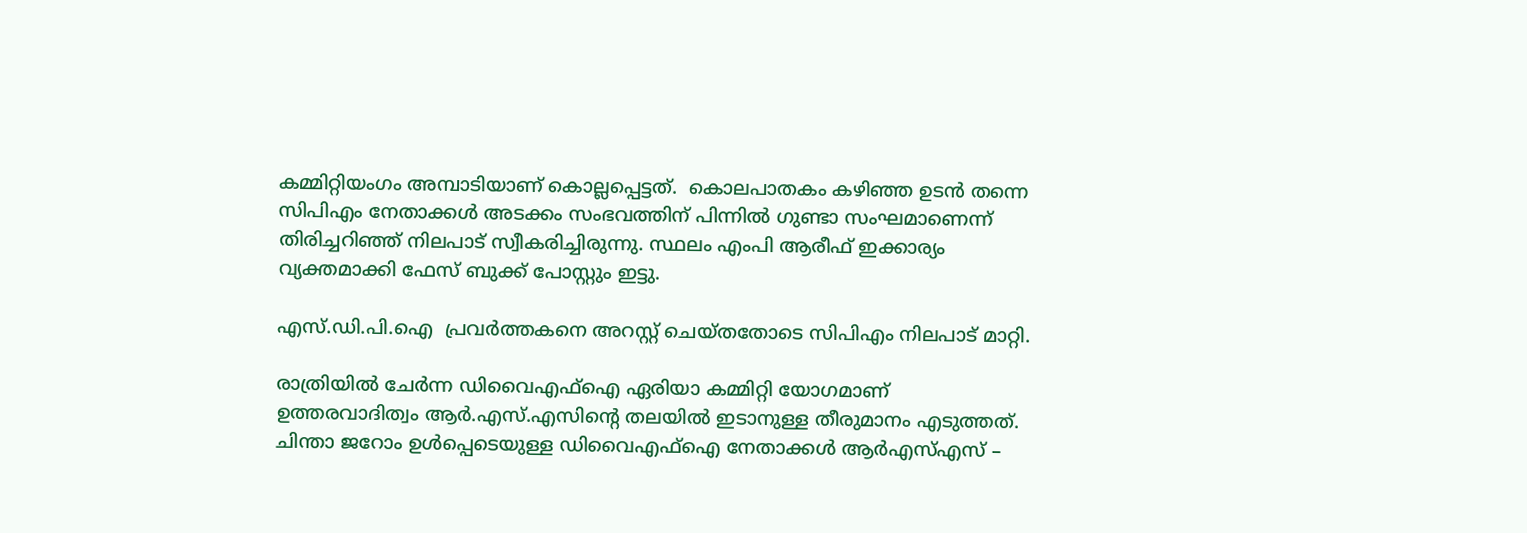കമ്മിറ്റിയംഗം അമ്പാടിയാണ് കൊല്ലപ്പെട്ടത്.  കൊലപാതകം കഴിഞ്ഞ ഉടന്‍ തന്നെ സിപിഎം നേതാക്കള്‍ അടക്കം സംഭവത്തിന് പിന്നില്‍ ഗുണ്ടാ സംഘമാണെന്ന് തിരിച്ചറിഞ്ഞ് നിലപാട് സ്വീകരിച്ചിരുന്നു. സ്ഥലം എംപി ആരീഫ് ഇക്കാര്യം വ്യക്തമാക്കി ഫേസ് ബുക്ക് പോസ്റ്റും ഇട്ടു.

എസ്.ഡി.പി.ഐ  പ്രവര്‍ത്തകനെ അറസ്റ്റ് ചെയ്തതോടെ സിപിഎം നിലപാട് മാറ്റി.

രാത്രിയില്‍ ചേര്‍ന്ന ഡിവൈഎഫ്‌ഐ ഏരിയാ കമ്മിറ്റി യോഗമാണ് ഉത്തരവാദിത്വം ആര്‍.എസ്.എസിന്റെ തലയില്‍ ഇടാനുള്ള തീരുമാനം എടുത്തത്. ചിന്താ ജറോം ഉള്‍പ്പെടെയുള്ള ഡിവൈഎഫ്‌ഐ നേതാക്കള്‍ ആര്‍എസ്എസ് –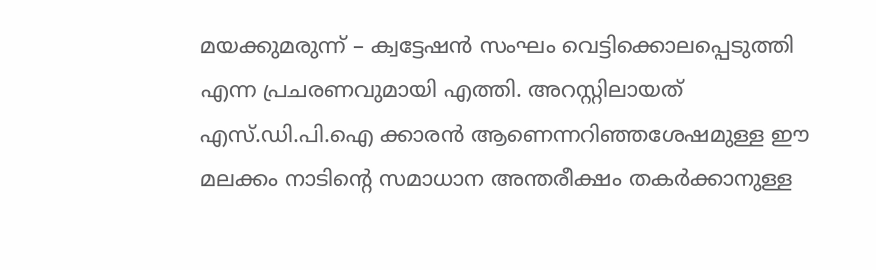മയക്കുമരുന്ന് – ക്വട്ടേഷന്‍ സംഘം വെട്ടിക്കൊലപ്പെടുത്തി എന്ന പ്രചരണവുമായി എത്തി. അറസ്റ്റിലായത് എസ്.ഡി.പി.ഐ ക്കാരന്‍ ആണെന്നറിഞ്ഞശേഷമുള്ള ഈ മലക്കം നാടിന്റെ സമാധാന അന്തരീക്ഷം തകര്‍ക്കാനുള്ള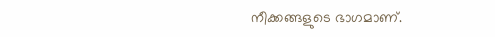നീക്കങ്ങളുടെ ഭാഗമാണ്.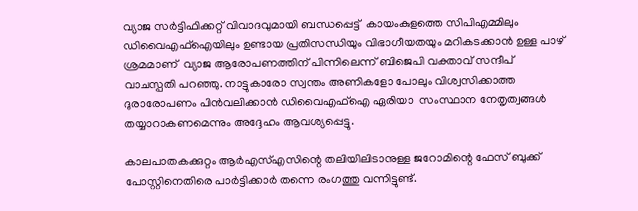വ്യാജ സര്‍ട്ടിഫിക്കറ്റ് വിവാദവുമായി ബന്ധപ്പെട്ട്  കായംകുളത്തെ സിപിഎമ്മിലും ഡിവൈഎഫ്‌ഐയിലും ഉണ്ടായ പ്രതിസന്ധിയും വിഭാഗീയതയും മറികടക്കാന്‍ ഉള്ള പാഴ് ശ്രമമാണ്  വ്യാജ ആരോപണത്തിന് പിന്നിലെന്ന് ബിജെപി വക്താവ് സന്ദീപ് വാചസ്പതി പറഞ്ഞു. നാട്ടുകാരോ സ്വന്തം അണികളോ പോലും വിശ്വസിക്കാത്ത ദുരാരോപണം പിന്‍വലിക്കാന്‍ ഡിവൈഎഫ്‌ഐ ഏരിയാ  സംസ്ഥാന നേതൃത്വങ്ങള്‍  തയ്യാറാകണമെന്നും അദ്ദേഹം ആവശ്യപ്പെട്ടു.

കാലപാതകക്കുറ്റം ആര്‍എസ്എസിന്റെ തലിയിലിടാനുള്ള ജറോമിന്റെ ഫേസ് ബുക്ക് പോസ്റ്റിനെതിരെ പാര്‍ട്ടിക്കാര്‍ തന്നെ രംഗത്തു വന്നിട്ടുണ്ട്.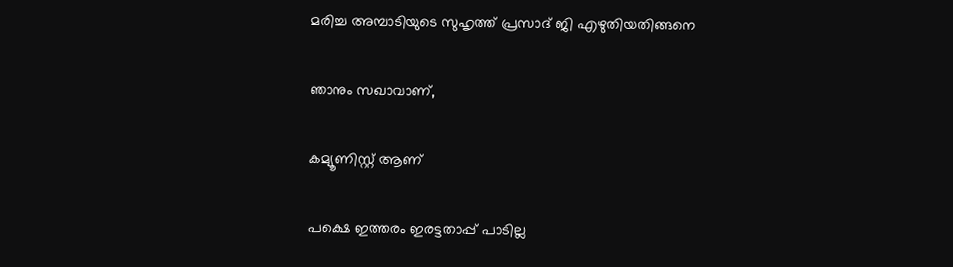മരിച്ച അമ്പാടിയുടെ സുഹൃത്ത് പ്രസാദ് ജി എഴുതിയതിങ്ങനെ

ഞാനും സഖാവാണ്,

കമ്യൂണിസ്റ്റ് ആണ്

പക്ഷെ ഇത്തരം ഇരട്ടതാപ്പ് പാടില്ല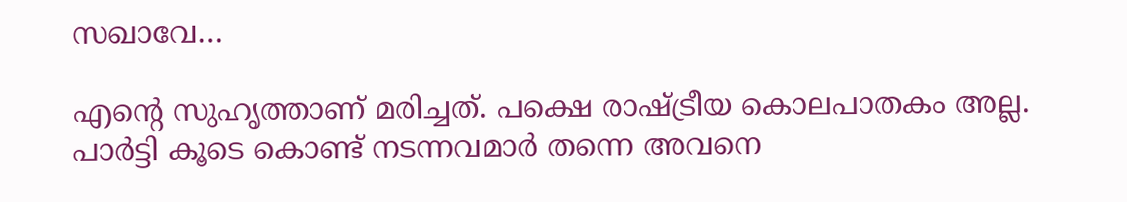സഖാവേ…

എന്റെ സുഹൃത്താണ് മരിച്ചത്. പക്ഷെ രാഷ്‌ട്രീയ കൊലപാതകം അല്ല. പാര്‍ട്ടി കൂടെ കൊണ്ട് നടന്നവമാര്‍ തന്നെ അവനെ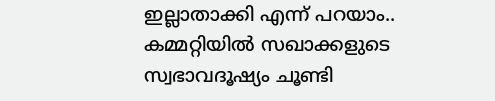ഇല്ലാതാക്കി എന്ന് പറയാം.. കമ്മറ്റിയില്‍ സഖാക്കളുടെ സ്വഭാവദൂഷ്യം ചൂണ്ടി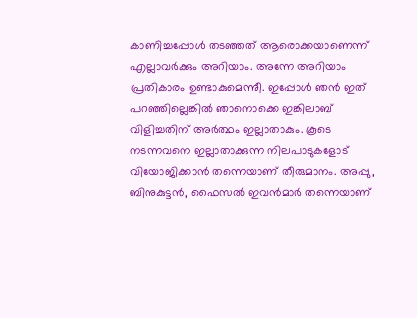കാണിച്ചപ്പോള്‍ തടഞ്ഞത് ആരൊക്കയാണെന്ന് എല്ലാവര്‍ക്കും അറിയാം. അന്നേ അറിയാം പ്രതികാരം ഉണ്ടാകുമെന്നുീ. ഇപ്പോള്‍ ഞന്‍ ഇത് പറഞ്ഞില്ലെങ്കില്‍ ഞാനൊക്കെ ഇങ്കിലാബ് വിളിച്ചതിന് അര്‍ത്ഥം ഇല്ലാതാകും. കൂടെ നടന്നവനെ ഇല്ലാതാക്കുന്ന നിലപാടുകളോട് വിയോജിക്കാന്‍ തന്നെയാണ് തീരുമാനം. അപ്പു, ബിനുകുട്ടന്‍, ഫൈസല്‍ ഇവന്‍മാര്‍ തന്നെയാണ്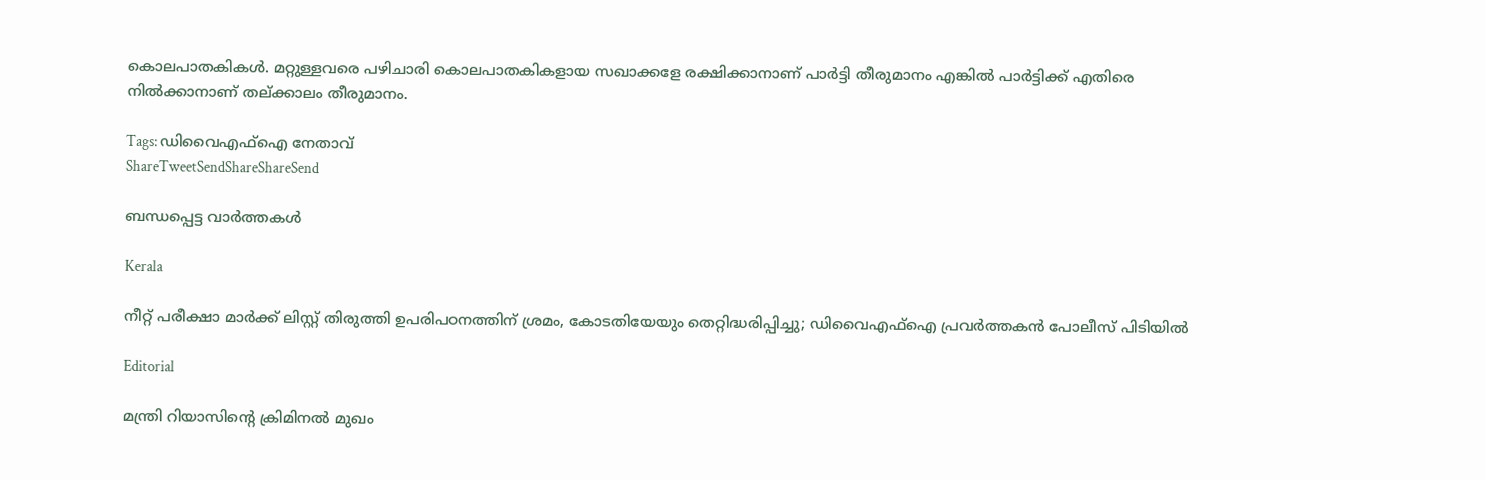കൊലപാതകികള്‍. മറ്റുള്ളവരെ പഴിചാരി കൊലപാതകികളായ സഖാക്കളേ രക്ഷിക്കാനാണ് പാര്‍ട്ടി തീരുമാനം എങ്കില്‍ പാര്‍ട്ടിക്ക് എതിരെ നില്‍ക്കാനാണ് തല്ക്കാലം തീരുമാനം.

Tags: ഡിവൈഎഫ്ഐ നേതാവ്
ShareTweetSendShareShareSend

ബന്ധപ്പെട്ട വാര്‍ത്തകള്‍

Kerala

നീറ്റ് പരീക്ഷാ മാര്‍ക്ക് ലിസ്റ്റ് തിരുത്തി ഉപരിപഠനത്തിന് ശ്രമം, കോടതിയേയും തെറ്റിദ്ധരിപ്പിച്ചു; ഡിവൈഎഫ്‌ഐ പ്രവര്‍ത്തകന്‍ പോലീസ് പിടിയില്‍

Editorial

മന്ത്രി റിയാസിന്റെ ക്രിമിനല്‍ മുഖം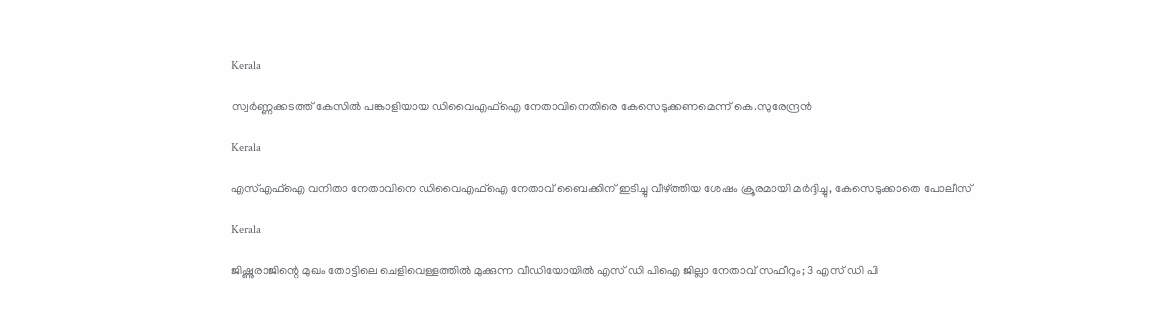Kerala

സ്വര്‍ണ്ണക്കടത്ത് കേസില്‍ പങ്കാളിയായ ഡിവൈഎഫ്‌ഐ നേതാവിനെതിരെ കേസെടുക്കണമെന്ന് കെ.സുരേന്ദ്രന്‍

Kerala

എസ്എഫ്ഐ വനിതാ നേതാവിനെ ഡിവൈഎഫ്ഐ നേതാവ് ബൈക്കിന് ഇടിച്ചു വീഴ്‌ത്തിയ ശേഷം ക്രൂരമായി മര്‍ദ്ദിച്ചു, കേസെടുക്കാതെ പോലീസ്

Kerala

ജിഷ്ണുരാജിന്റെ മുഖം തോട്ടിലെ ചെളിവെള്ളത്തില്‍ മുക്കുന്ന വീഡിയോയില്‍ എസ് ഡി പിഐ ജില്ലാ നേതാവ് സഫീറും; 3 എസ് ഡി പി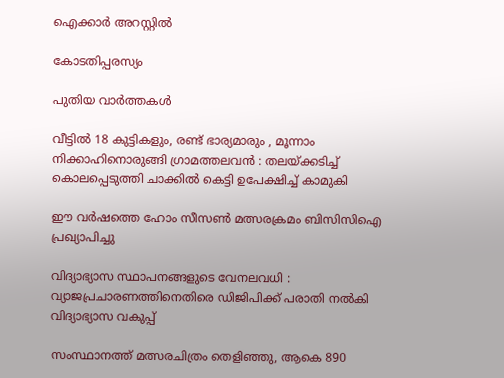ഐക്കാര്‍ അറസ്റ്റില്‍

കോടതിപ്പരസ്യം

പുതിയ വാര്‍ത്തകള്‍

വീട്ടിൽ 18 കുട്ടികളും, രണ്ട് ഭാര്യമാരും , മൂന്നാം നിക്കാഹിനൊരുങ്ങി ഗ്രാമത്തലവൻ : തലയ്‌ക്കടിച്ച് കൊലപ്പെടുത്തി ചാക്കിൽ കെട്ടി ഉപേക്ഷിച്ച് കാമുകി

ഈ വര്‍ഷത്തെ ഹോം സീസണ്‍ മത്സരക്രമം ബിസിസിഐ പ്രഖ്യാപിച്ചു

വിദ്യാഭ്യാസ സ്ഥാപനങ്ങളുടെ വേനലവധി : വ്യാജപ്രചാരണത്തിനെതിരെ ഡിജിപിക്ക് പരാതി നല്‍കി വിദ്യാഭ്യാസ വകുപ്പ്

സംസ്ഥാനത്ത് മത്സരചിത്രം തെളിഞ്ഞു, ആകെ 890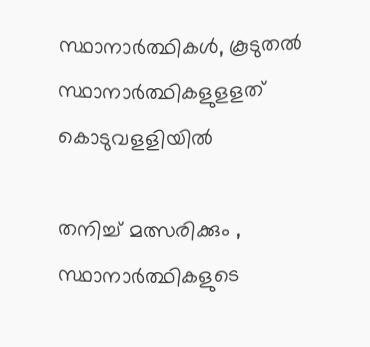സ്ഥാനാര്‍ത്ഥികള്‍, കൂടുതല്‍ സ്ഥാനാര്‍ത്ഥികളുളളത് കൊടുവളളിയില്‍

തനിച്ച് മത്സരിക്കും , സ്ഥാനാർത്ഥികളുടെ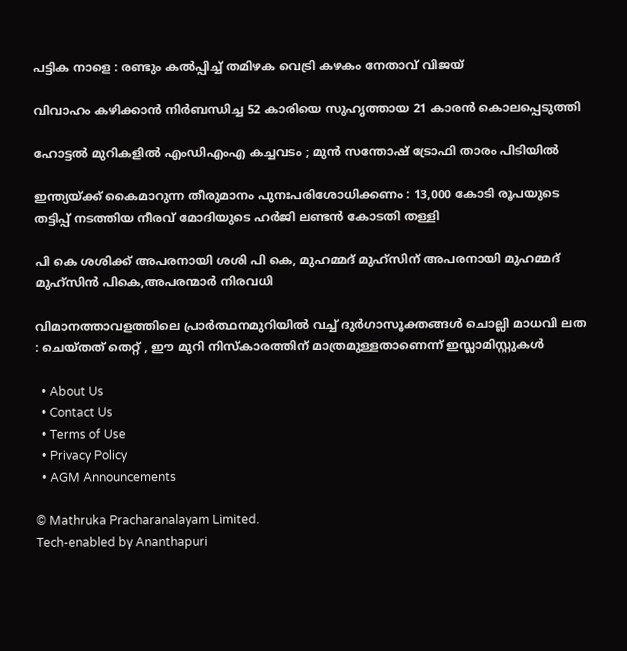പട്ടിക നാളെ : രണ്ടും കൽപ്പിച്ച് തമിഴക വെട്രി കഴകം നേതാവ് വിജയ്

വിവാഹം കഴിക്കാൻ നിർബന്ധിച്ച 52 കാരിയെ സുഹൃത്തായ 21 കാരൻ കൊലപ്പെടുത്തി

ഹോട്ടൽ മുറികളിൽ എംഡിഎംഎ കച്ചവടം ; മുൻ സന്തോഷ് ട്രോഫി താരം പിടിയിൽ

ഇന്ത്യയ്‌ക്ക് കൈമാറുന്ന തീരുമാനം പുനഃപരിശോധിക്കണം : 13,000 കോടി രൂപയുടെ തട്ടിപ്പ് നടത്തിയ നീരവ് മോദിയുടെ ഹർജി ലണ്ടൻ കോടതി തള്ളി

പി കെ ശശിക്ക് അപരനായി ശശി പി കെ, മുഹമ്മദ് മുഹ്സിന് അപരനായി മുഹമ്മദ് മുഹ്‌സിന്‍ പികെ,അപരന്മാര്‍ നിരവധി

വിമാനത്താവളത്തിലെ പ്രാർത്ഥനമുറിയിൽ വച്ച് ദുർഗാസൂക്തങ്ങൾ ചൊല്ലി മാധവി ലത : ചെയ്തത് തെറ്റ് , ഈ മുറി നിസ്കാരത്തിന് മാത്രമുള്ളതാണെന്ന് ഇസ്ലാമിസ്റ്റുകൾ

  • About Us
  • Contact Us
  • Terms of Use
  • Privacy Policy
  • AGM Announcements

© Mathruka Pracharanalayam Limited.
Tech-enabled by Ananthapuri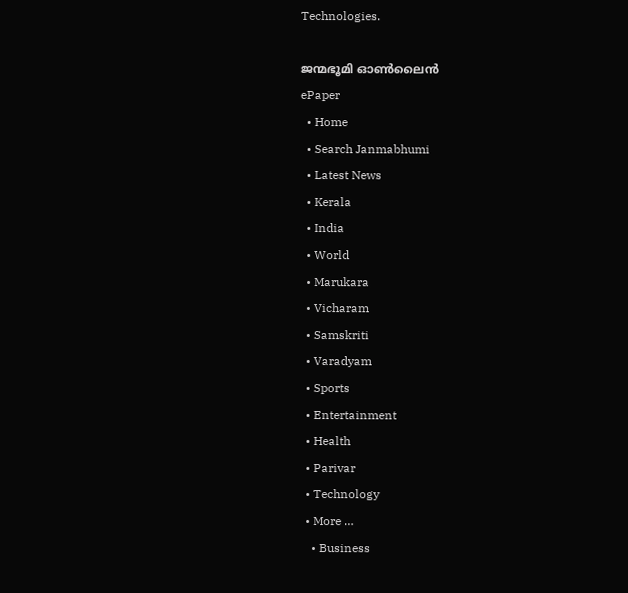Technologies.

ജന്മഭൂമി ഓണ്‍ലൈന്‍
ePaper
  • Home
  • Search Janmabhumi
  • Latest News
  • Kerala
  • India
  • World
  • Marukara
  • Vicharam
  • Samskriti
  • Varadyam
  • Sports
  • Entertainment
  • Health
  • Parivar
  • Technology
  • More …
    • Business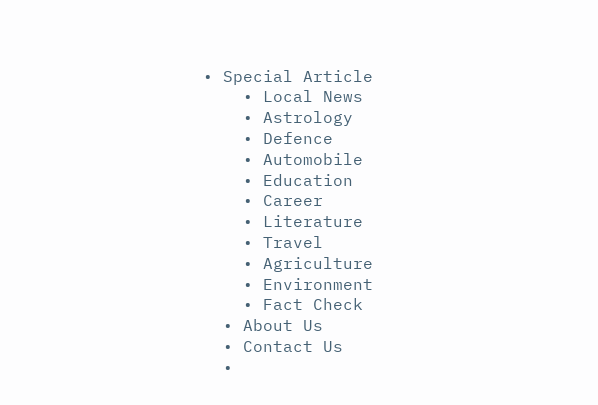• Special Article
    • Local News
    • Astrology
    • Defence
    • Automobile
    • Education
    • Career
    • Literature
    • Travel
    • Agriculture
    • Environment
    • Fact Check
  • About Us
  • Contact Us
  •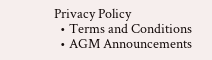Privacy Policy
  • Terms and Conditions
  • AGM Announcements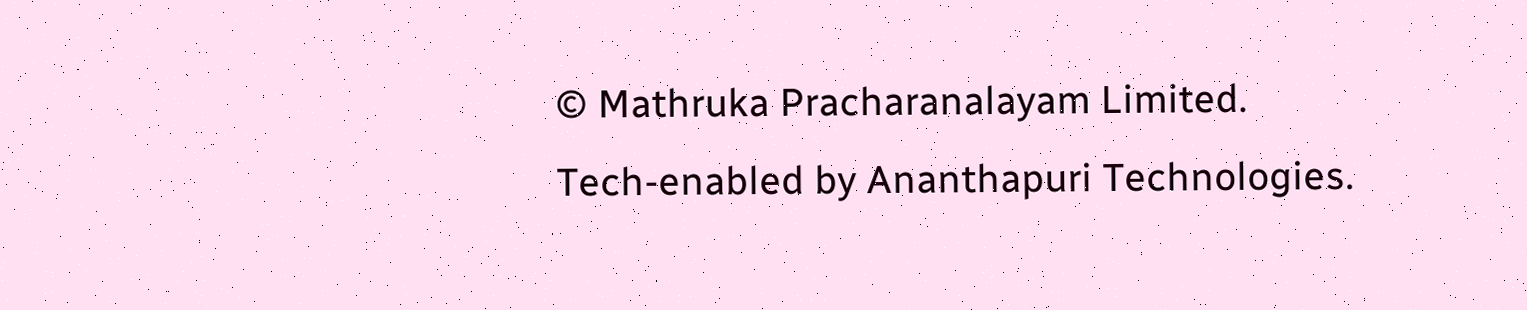© Mathruka Pracharanalayam Limited.
Tech-enabled by Ananthapuri Technologies.